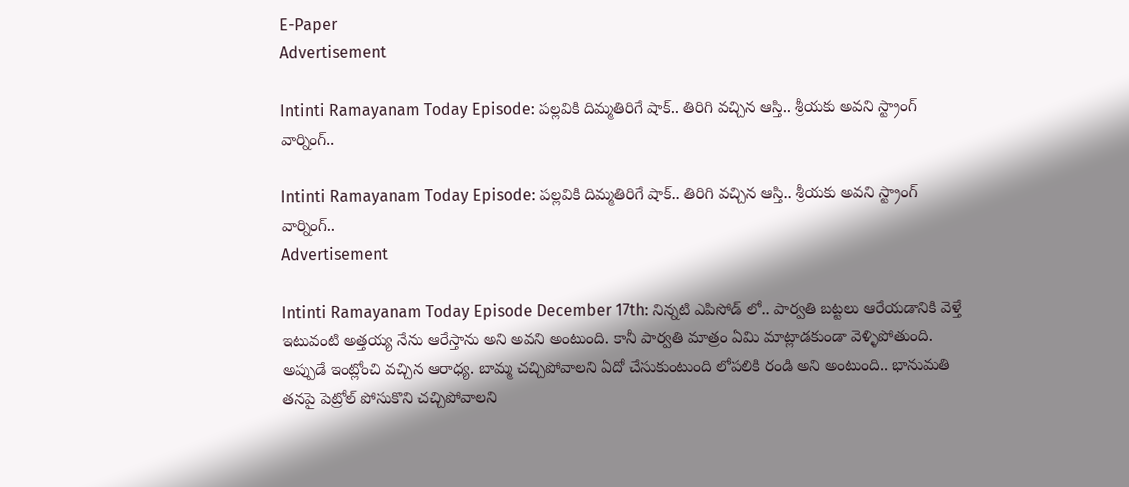E-Paper
Advertisement

Intinti Ramayanam Today Episode: పల్లవికి దిమ్మతిరిగే షాక్.. తిరిగి వచ్చిన ఆస్తి.. శ్రీయకు అవని స్ట్రాంగ్ వార్నింగ్..

Intinti Ramayanam Today Episode: పల్లవికి దిమ్మతిరిగే షాక్.. తిరిగి వచ్చిన ఆస్తి.. శ్రీయకు అవని స్ట్రాంగ్ వార్నింగ్..
Advertisement

Intinti Ramayanam Today Episode December 17th: నిన్నటి ఎపిసోడ్ లో.. పార్వతి బట్టలు ఆరేయడానికి వెళ్తే ఇటువంటి అత్తయ్య నేను ఆరేస్తాను అని అవని అంటుంది. కానీ పార్వతి మాత్రం ఏమి మాట్లాడకుండా వెళ్ళిపోతుంది. అప్పుడే ఇంట్లోంచి వచ్చిన ఆరాధ్య. బామ్మ చచ్చిపోవాలని ఏదో చేసుకుంటుంది లోపలికి రండి అని అంటుంది.. భానుమతి తనపై పెట్రోల్ పోసుకొని చచ్చిపోవాలని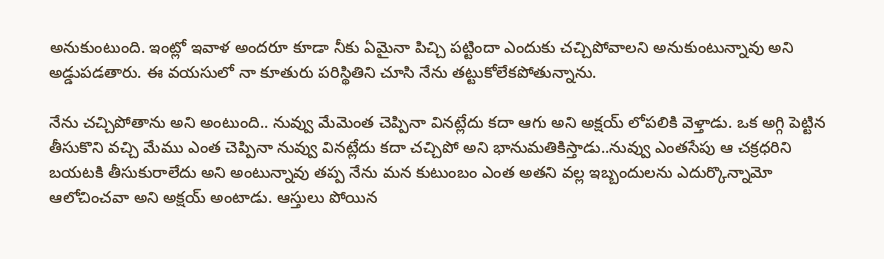అనుకుంటుంది. ఇంట్లో ఇవాళ అందరూ కూడా నీకు ఏమైనా పిచ్చి పట్టిందా ఎందుకు చచ్చిపోవాలని అనుకుంటున్నావు అని అడ్డుపడతారు. ఈ వయసులో నా కూతురు పరిస్థితిని చూసి నేను తట్టుకోలేకపోతున్నాను.

నేను చచ్చిపోతాను అని అంటుంది.. నువ్వు మేమెంత చెప్పినా వినట్లేదు కదా ఆగు అని అక్షయ్ లోపలికి వెళ్తాడు. ఒక అగ్గి పెట్టిన తీసుకొని వచ్చి మేము ఎంత చెప్పినా నువ్వు వినట్లేదు కదా చచ్చిపో అని భానుమతికిస్తాడు..నువ్వు ఎంతసేపు ఆ చక్రధరిని బయటకి తీసుకురాలేదు అని అంటున్నావు తప్ప నేను మన కుటుంబం ఎంత అతని వల్ల ఇబ్బందులను ఎదుర్కొన్నామో ఆలోచించవా అని అక్షయ్ అంటాడు. ఆస్తులు పోయిన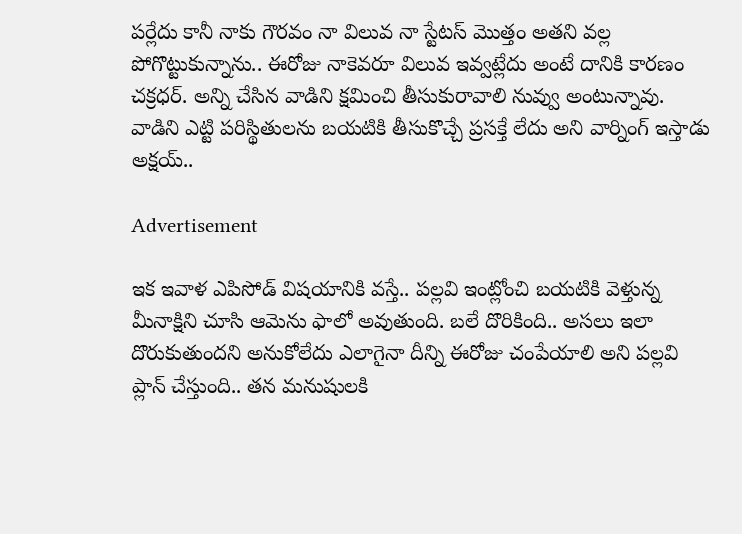పర్లేదు కానీ నాకు గౌరవం నా విలువ నా స్టేటస్ మొత్తం అతని వల్ల పోగొట్టుకున్నాను.. ఈరోజు నాకెవరూ విలువ ఇవ్వట్లేదు అంటే దానికి కారణం చక్రధర్. అన్ని చేసిన వాడిని క్షమించి తీసుకురావాలి నువ్వు అంటున్నావు. వాడిని ఎట్టి పరిస్థితులను బయటికి తీసుకొచ్చే ప్రసక్తే లేదు అని వార్నింగ్ ఇస్తాడు అక్షయ్..

Advertisement

ఇక ఇవాళ ఎపిసోడ్ విషయానికి వస్తే.. పల్లవి ఇంట్లోంచి బయటికి వెళ్తున్న మీనాక్షిని చూసి ఆమెను ఫాలో అవుతుంది. బలే దొరికింది.. అసలు ఇలా దొరుకుతుందని అనుకోలేదు ఎలాగైనా దీన్ని ఈరోజు చంపేయాలి అని పల్లవి ప్లాన్ చేస్తుంది.. తన మనుషులకి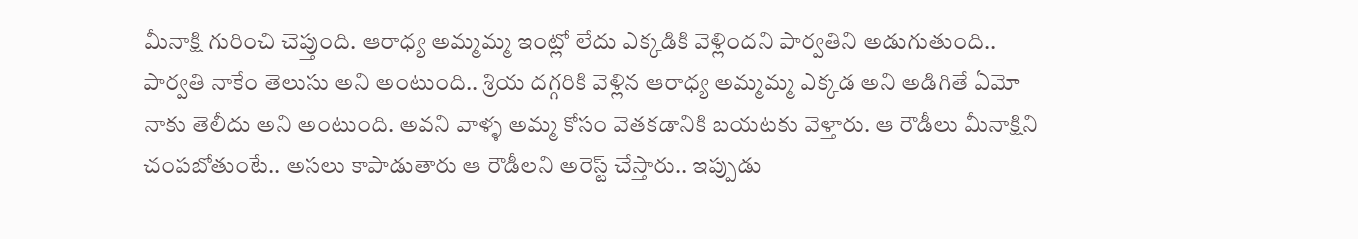మీనాక్షి గురించి చెప్తుంది. ఆరాధ్య అమ్మమ్మ ఇంట్లో లేదు ఎక్కడికి వెళ్లిందని పార్వతిని అడుగుతుంది.. పార్వతి నాకేం తెలుసు అని అంటుంది.. శ్రియ దగ్గరికి వెళ్లిన ఆరాధ్య అమ్మమ్మ ఎక్కడ అని అడిగితే ఏమో నాకు తెలీదు అని అంటుంది. అవని వాళ్ళ అమ్మ కోసం వెతకడానికి బయటకు వెళ్తారు. ఆ రౌడీలు మీనాక్షిని చంపబోతుంటే.. అసలు కాపాడుతారు ఆ రౌడీలని అరెస్ట్ చేస్తారు.. ఇప్పుడు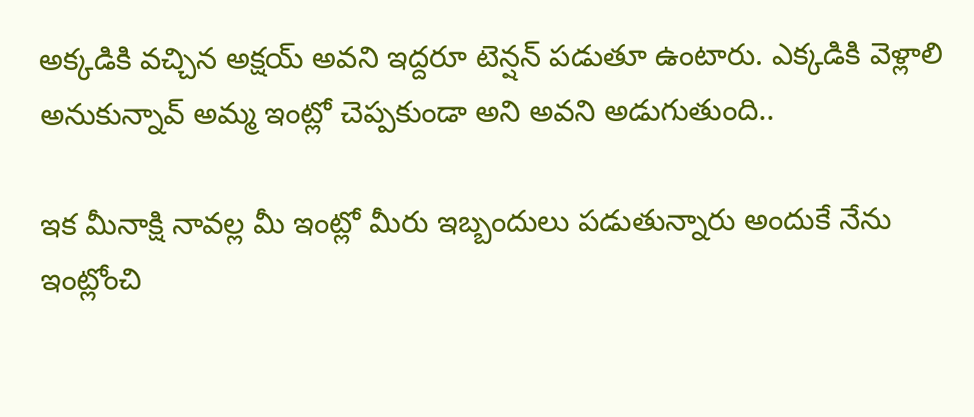అక్కడికి వచ్చిన అక్షయ్ అవని ఇద్దరూ టెన్షన్ పడుతూ ఉంటారు. ఎక్కడికి వెళ్లాలి అనుకున్నావ్ అమ్మ ఇంట్లో చెప్పకుండా అని అవని అడుగుతుంది..

ఇక మీనాక్షి నావల్ల మీ ఇంట్లో మీరు ఇబ్బందులు పడుతున్నారు అందుకే నేను ఇంట్లోంచి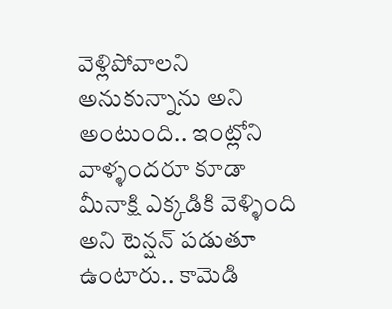వెళ్లిపోవాలని అనుకున్నాను అని అంటుంది.. ఇంట్లోని వాళ్ళందరూ కూడా మీనాక్షి ఎక్కడికి వెళ్ళింది అని టెన్షన్ పడుతూ ఉంటారు.. కామెడి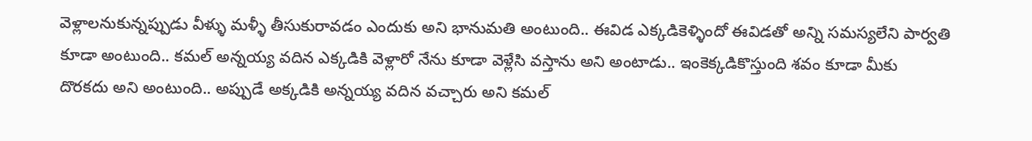వెళ్లాలనుకున్నప్పుడు వీళ్ళు మళ్ళీ తీసుకురావడం ఎందుకు అని భానుమతి అంటుంది.. ఈవిడ ఎక్కడికెళ్ళిందో ఈవిడతో అన్ని సమస్యలేని పార్వతి కూడా అంటుంది.. కమల్ అన్నయ్య వదిన ఎక్కడికి వెళ్లారో నేను కూడా వెళ్లేసి వస్తాను అని అంటాడు.. ఇంకెక్కడికొస్తుంది శవం కూడా మీకు దొరకదు అని అంటుంది.. అప్పుడే అక్కడికి అన్నయ్య వదిన వచ్చారు అని కమల్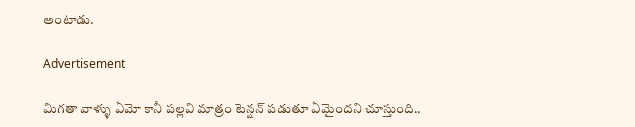అంటాడు.

Advertisement

మిగతా వాళ్ళు ఏమో కానీ పల్లవి మాత్రం టెన్షన్ పడుతూ ఏమైందని చూస్తుంది..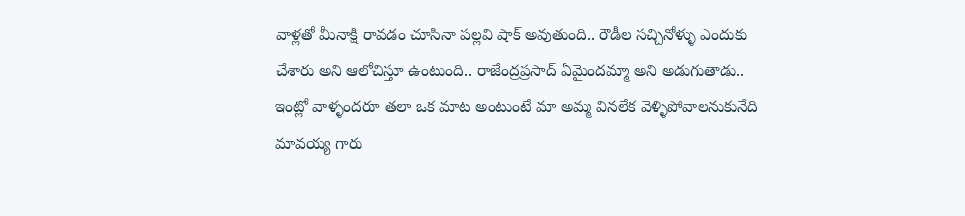వాళ్లతో మీనాక్షి రావడం చూసినా పల్లవి షాక్ అవుతుంది.. రౌడీల సచ్చినోళ్ళు ఎందుకు చేశారు అని ఆలోచిస్తూ ఉంటుంది.. రాజేంద్రప్రసాద్ ఏమైందమ్మా అని అడుగుతాడు.. ఇంట్లో వాళ్ళందరూ తలా ఒక మాట అంటుంటే మా అమ్మ వినలేక వెళ్ళిపోవాలనుకునేది మావయ్య గారు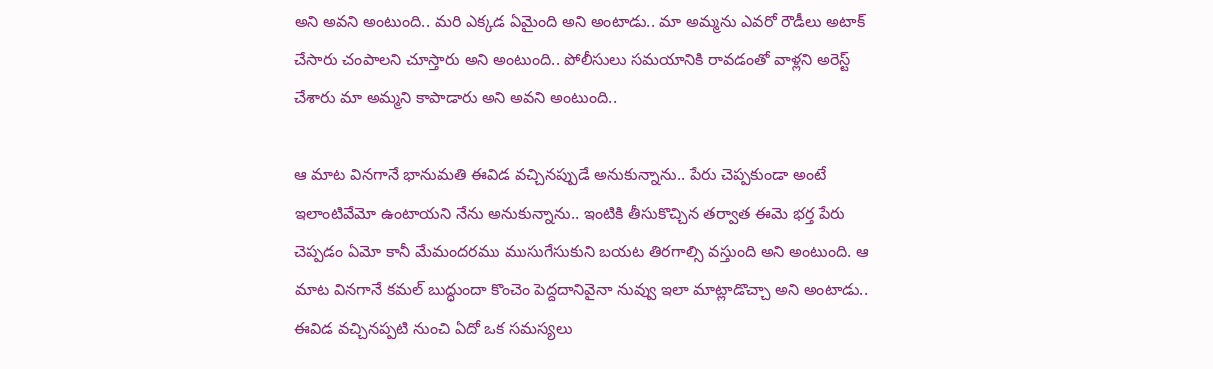అని అవని అంటుంది.. మరి ఎక్కడ ఏమైంది అని అంటాడు.. మా అమ్మను ఎవరో రౌడీలు అటాక్ చేసారు చంపాలని చూస్తారు అని అంటుంది.. పోలీసులు సమయానికి రావడంతో వాళ్లని అరెస్ట్ చేశారు మా అమ్మని కాపాడారు అని అవని అంటుంది..

ఆ మాట వినగానే భానుమతి ఈవిడ వచ్చినప్పుడే అనుకున్నాను.. పేరు చెప్పకుండా అంటే ఇలాంటివేమో ఉంటాయని నేను అనుకున్నాను.. ఇంటికి తీసుకొచ్చిన తర్వాత ఈమె భర్త పేరు చెప్పడం ఏమో కానీ మేమందరము ముసుగేసుకుని బయట తిరగాల్సి వస్తుంది అని అంటుంది. ఆ మాట వినగానే కమల్ బుద్ధుందా కొంచెం పెద్దదానివైనా నువ్వు ఇలా మాట్లాడొచ్చా అని అంటాడు.. ఈవిడ వచ్చినప్పటి నుంచి ఏదో ఒక సమస్యలు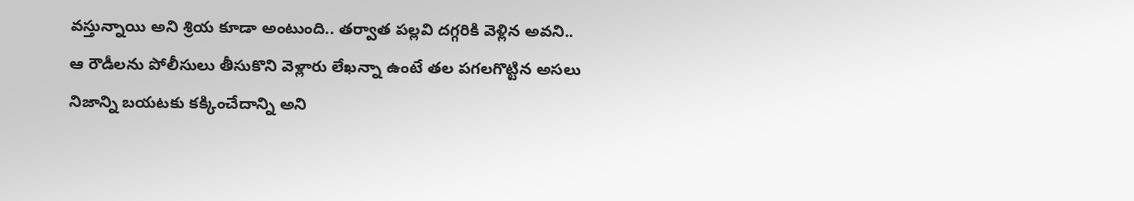వస్తున్నాయి అని శ్రియ కూడా అంటుంది.. తర్వాత పల్లవి దగ్గరికి వెళ్లిన అవని.. ఆ రౌడీలను పోలీసులు తీసుకొని వెళ్లారు లేఖన్నా ఉంటే తల పగలగొట్టిన అసలు నిజాన్ని బయటకు కక్కించేదాన్ని అని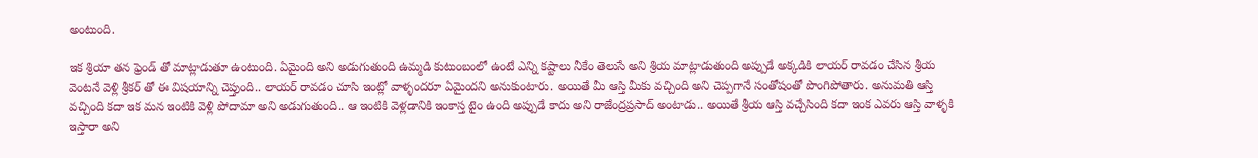అంటుంది.

ఇక శ్రియా తన ఫ్రెండ్ తో మాట్లాడుతూ ఉంటుంది. ఏమైంది అని అడుగుతుంది ఉమ్మడి కుటుంబంలో ఉంటే ఎన్ని కష్టాలు నీకేం తెలుసే అని శ్రియ మాట్లాడుతుంది అప్పుడే అక్కడికి లాయర్ రావడం చేసిన శ్రీయ వెంటనే వెళ్లి శ్రీకర్ తో ఈ విషయాన్ని చెప్తుంది.. లాయర్ రావడం చూసి ఇంట్లో వాళ్ళందరూ ఏమైందని అనుకుంటారు. అయితే మీ ఆస్తి మీకు వచ్చింది అని చెప్పగానే సంతోషంతో పొంగిపోతారు. అనుమతి ఆస్తి వచ్చింది కదా ఇక మన ఇంటికి వెళ్లి పోదామా అని అడుగుతుంది.. ఆ ఇంటికి వెళ్లడానికి ఇంకాస్త టైం ఉంది అప్పుడే కాదు అని రాజేంద్రప్రసాద్ అంటాడు.. అయితే శ్రీయ ఆస్తి వచ్చేసింది కదా ఇంక ఎవరు ఆస్తి వాళ్ళకి ఇస్తారా అని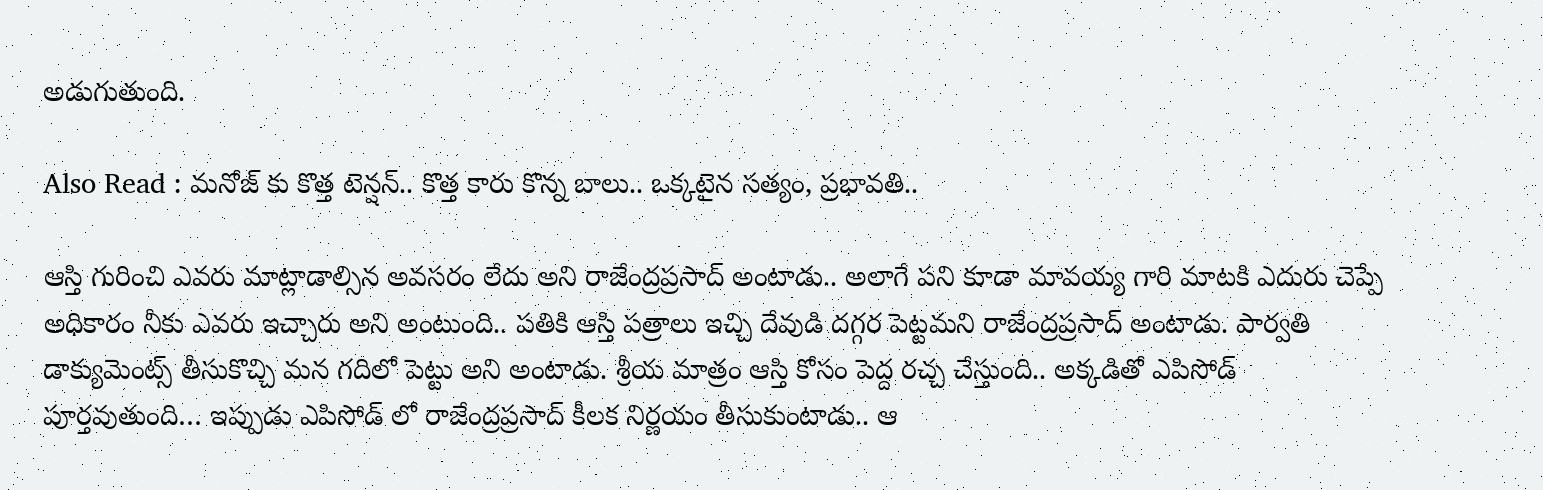అడుగుతుంది.

Also Read : మనోజ్ కు కొత్త టెన్షన్.. కొత్త కారు కొన్న బాలు.. ఒక్కటైన సత్యం, ప్రభావతి..

ఆస్తి గురించి ఎవరు మాట్లాడాల్సిన అవసరం లేదు అని రాజేంద్రప్రసాద్ అంటాడు.. అలాగే పని కూడా మావయ్య గారి మాటకి ఎదురు చెప్పే అధికారం నీకు ఎవరు ఇచ్చారు అని అంటుంది.. పతికి ఆస్తి పత్రాలు ఇచ్చి దేవుడి దగ్గర పెట్టమని రాజేంద్రప్రసాద్ అంటాడు. పార్వతి డాక్యుమెంట్స్ తీసుకొచ్చి మన గదిలో పెట్టు అని అంటాడు. శ్రీయ మాత్రం ఆస్తి కోసం పెద్ద రచ్చ చేస్తుంది.. అక్కడితో ఎపిసోడ్ పూర్తవుతుంది… ఇప్పుడు ఎపిసోడ్ లో రాజేంద్రప్రసాద్ కీలక నిర్ణయం తీసుకుంటాడు.. ఆ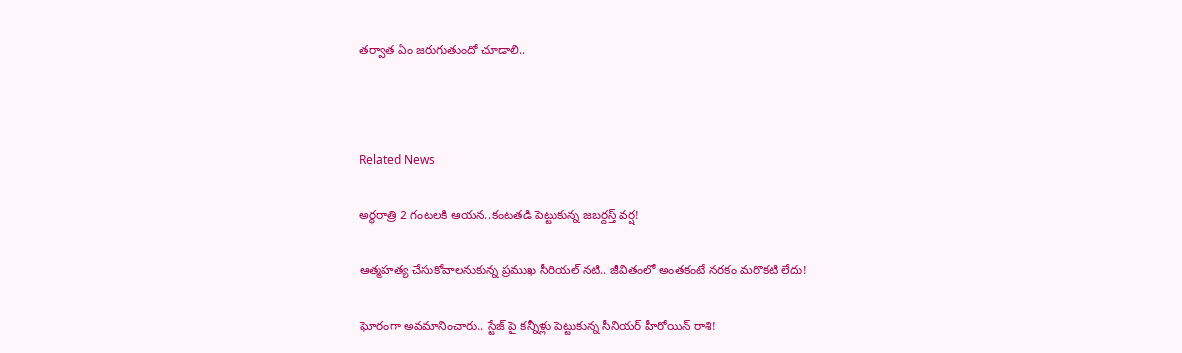తర్వాత ఏం జరుగుతుందో చూడాలి..



Related News

అర్థరాత్రి 2 గంటలకి ఆయన..కంటతడి పెట్టుకున్న జబర్దస్త్ వర్ష!

ఆత్మహత్య చేసుకోవాలనుకున్న ప్రముఖ సీరియల్ నటి.. జీవితంలో అంతకంటే నరకం మరొకటి లేదు!

ఘోరంగా అవమానించారు.. స్టేజ్ పై కన్నీళ్లు పెట్టుకున్న సీనియర్ హీరోయిన్ రాశి!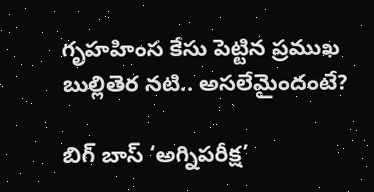గృహహింస కేసు పెట్టిన ప్రముఖ బుల్లితెర నటి.. అసలేమైందంటే?

బిగ్ బాస్ ‘అగ్నిపరీక్ష’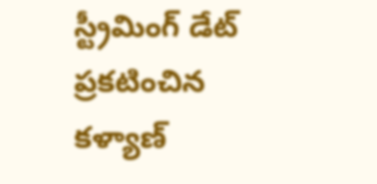స్ట్రీమింగ్ డేట్ ప్రకటించిన కళ్యాణ్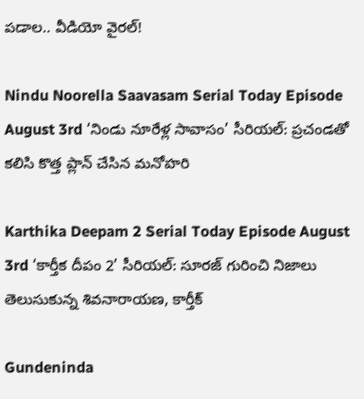పడాల.. వీడియో వైరల్!

Nindu Noorella Saavasam Serial Today Episode August 3rd ‘నిండు నూరేళ్ల సావాసం’ సీరియల్‌: ప్రచండతో కలిసి కొత్త ప్లాన్‌ చేసిన మనోహరి

Karthika Deepam 2 Serial Today Episode August 3rd ‘కార్తీక దీపం 2’ సీరియల్‌: సూరజ్ గురించి నిజాలు తెలుసుకున్న శివనారాయణ, కార్తీక్

Gundeninda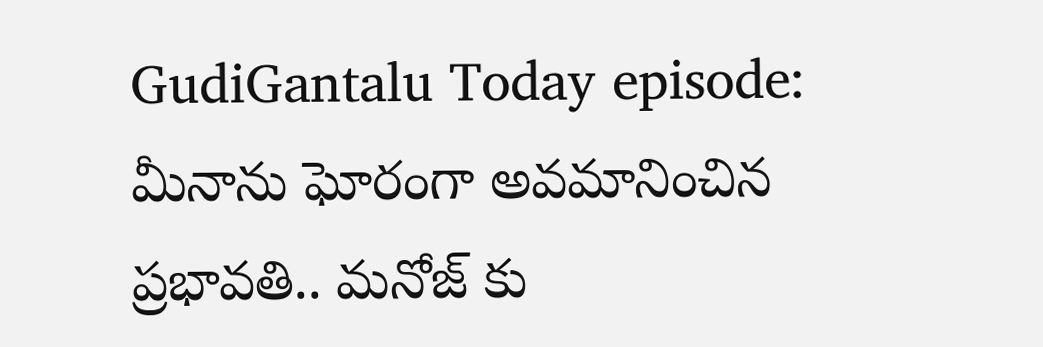GudiGantalu Today episode: మీనాను ఘోరంగా అవమానించిన ప్రభావతి.. మనోజ్ కు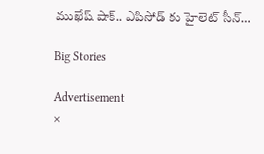ముఖేష్ షాక్.. ఎపిసోడ్ కు హైలెట్ సీన్…

Big Stories

Advertisement
×